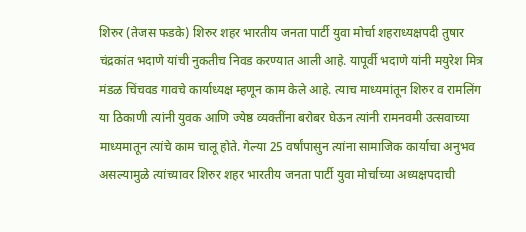शिरुर (तेजस फडके) शिरुर शहर भारतीय जनता पार्टी युवा मोर्चा शहराध्यक्षपदी तुषार चंद्रकांत भदाणे यांची नुकतीच निवड करण्यात आली आहे. यापूर्वी भदाणे यांनी मयुरेश मित्र मंडळ चिंचवड गावचे कार्याध्यक्ष म्हणून काम केले आहे. त्याच माध्यमांतून शिरुर व रामलिंग या ठिकाणी त्यांनी युवक आणि ज्येष्ठ व्यक्तींना बरोबर घेऊन त्यांनी रामनवमी उत्सवाच्या माध्यमातून त्यांचे काम चालू होते. गेल्या 25 वर्षांपासुन त्यांना सामाजिक कार्याचा अनुभव असल्यामुळे त्यांच्यावर शिरुर शहर भारतीय जनता पार्टी युवा मोर्चाच्या अध्यक्षपदाची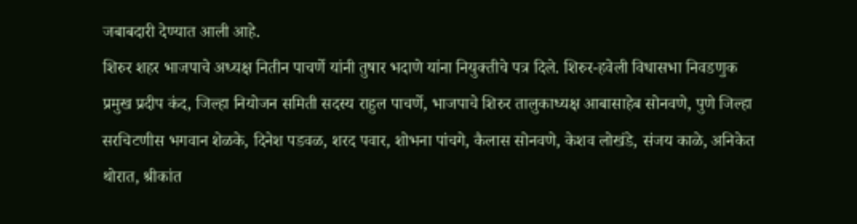जबाबदारी देण्यात आली आहे.
शिरुर शहर भाजपाचे अध्यक्ष नितीन पाचर्णे यांनी तुषार भदाणे यांना नियुक्तीचे पत्र दिले. शिरुर-हवेली विधासभा निवडणुक प्रमुख प्रदीप कंद, जिल्हा नियोजन समिती सदस्य राहुल पाचर्णे, भाजपाचे शिरुर तालुकाध्यक्ष आबासाहेब सोनवणे, पुणे जिल्हा सरचिटणीस भगवान शेळके, दिनेश पडवळ, शरद पवार, शोभना पांचगे, कैलास सोनवणे, केशव लोखंडे, संजय काळे, अनिकेत थोरात, श्रीकांत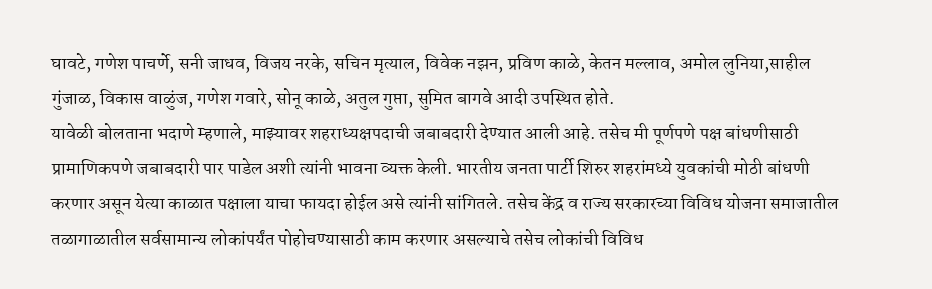घावटे, गणेश पाचर्णे, सनी जाधव, विजय नरके, सचिन मृत्याल, विवेक नझन, प्रविण काळे, केतन मल्लाव, अमोल लुनिया,साहील गुंजाळ, विकास वाळुंज, गणेश गवारे, सोनू काळे, अतुल गुप्ता, सुमित बागवे आदी उपस्थित होते.
यावेळी बोलताना भदाणे म्हणाले, माझ्यावर शहराध्यक्षपदाची जबाबदारी देण्यात आली आहे. तसेच मी पूर्णपणे पक्ष बांधणीसाठी प्रामाणिकपणे जबाबदारी पार पाडेल अशी त्यांनी भावना व्यक्त केली. भारतीय जनता पार्टी शिरुर शहरांमध्ये युवकांची मोठी बांधणी करणार असून येत्या काळात पक्षाला याचा फायदा होईल असे त्यांनी सांगितले. तसेच केंद्र व राज्य सरकारच्या विविध योजना समाजातील तळागाळातील सर्वसामान्य लोकांपर्यंत पोहोचण्यासाठी काम करणार असल्याचे तसेच लोकांची विविध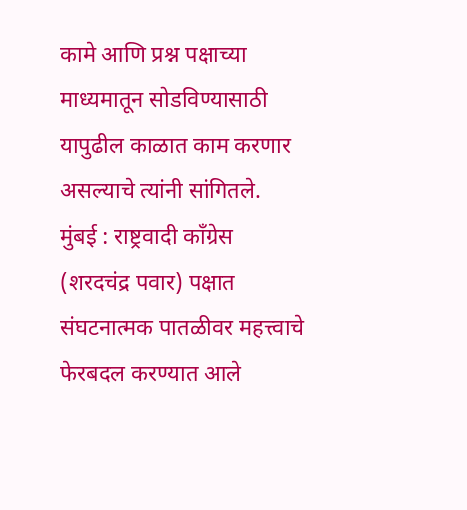कामे आणि प्रश्न पक्षाच्या माध्यमातून सोडविण्यासाठी यापुढील काळात काम करणार असल्याचे त्यांनी सांगितले.
मुंबई : राष्ट्रवादी काँग्रेस (शरदचंद्र पवार) पक्षात संघटनात्मक पातळीवर महत्त्वाचे फेरबदल करण्यात आले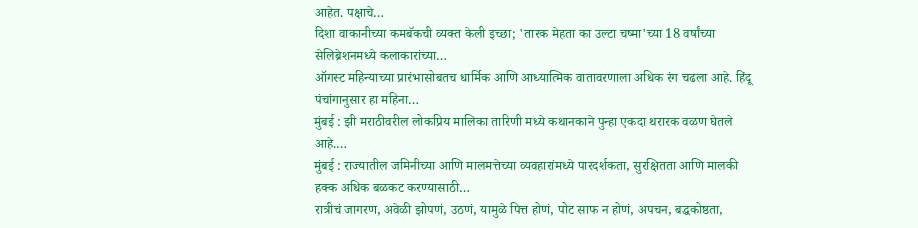आहेत. पक्षाचे…
दिशा वाकानीच्या कमबॅकची व्यक्त केली इच्छा; 'तारक मेहता का उल्टा चष्मा'च्या 18 वर्षांच्या सेलिब्रेशनमध्ये कलाकारांच्या…
ऑगस्ट महिन्याच्या प्रारंभासोबतच धार्मिक आणि आध्यात्मिक वातावरणाला अधिक रंग चढला आहे. हिंदू पंचांगानुसार हा महिना…
मुंबई : झी मराठीवरील लोकप्रिय मालिका तारिणी मध्ये कथानकाने पुन्हा एकदा थरारक वळण घेतले आहे.…
मुंबई : राज्यातील जमिनीच्या आणि मालमत्तेच्या व्यवहारांमध्ये पारदर्शकता, सुरक्षितता आणि मालकी हक्क अधिक बळकट करण्यासाठी…
रात्रीचं जागरण, अवेळी झोपणं, उठणं, यामुळे पित्त होणं, पोट साफ न होणं, अपचन, बद्धकोष्ठता,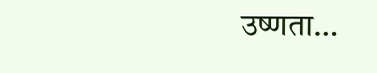उष्णता…